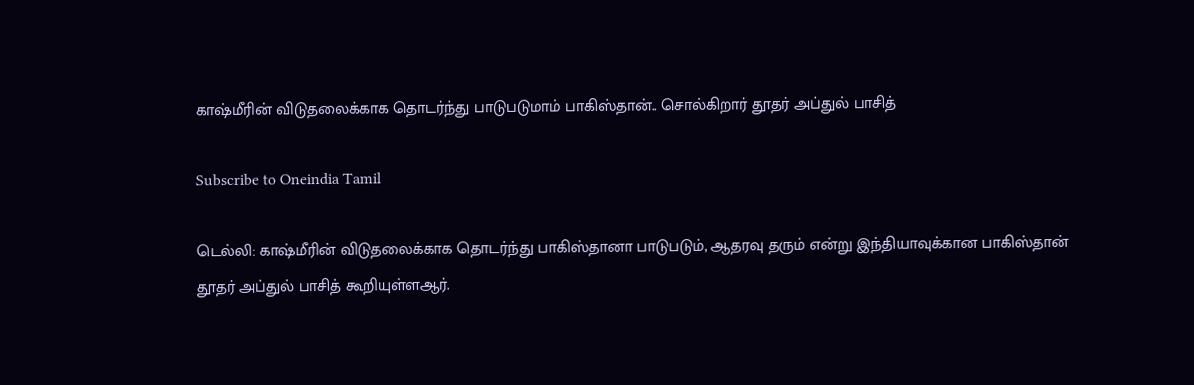காஷ்மீரின் விடுதலைக்காக தொடர்ந்து பாடுபடுமாம் பாகிஸ்தான்.. சொல்கிறார் தூதர் அப்துல் பாசித்

Subscribe to Oneindia Tamil

டெல்லி: காஷ்மீரின் விடுதலைக்காக தொடர்ந்து பாகிஸ்தானா பாடுபடும், ஆதரவு தரும் என்று இந்தியாவுக்கான பாகிஸ்தான் தூதர் அப்துல் பாசித் கூறியுள்ளஆர்.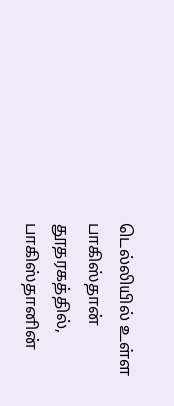டெல்லியில் உள்ள பாகிஸ்தான் தூதரகத்தில், பாகிஸ்தானின்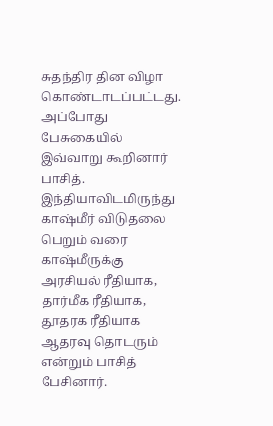சுதந்திர தின விழா கொண்டாடப்பட்டது. அப்போது பேசுகையில் இவ்வாறு கூறினார் பாசித். இந்தியாவிடமிருந்து காஷ்மீர் விடுதலை பெறும் வரை காஷ்மீருக்கு அரசியல் ரீதியாக, தார்மீக ரீதியாக, தூதரக ரீதியாக ஆதரவு தொடரும் என்றும் பாசித் பேசினார்.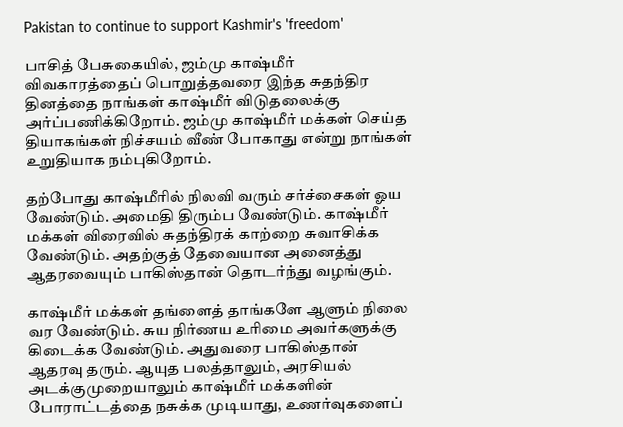Pakistan to continue to support Kashmir's 'freedom'

பாசித் பேசுகையில், ஜம்மு காஷ்மீர் விவகாரத்தைப் பொறுத்தவரை இந்த சுதந்திர தினத்தை நாங்கள் காஷ்மீர் விடுதலைக்கு அர்ப்பணிக்கிறோம். ஜம்மு காஷ்மீர் மக்கள் செய்த தியாகங்கள் நிச்சயம் வீண் போகாது என்று நாங்கள் உறுதியாக நம்புகிறோம்.

தற்போது காஷ்மீரில் நிலவி வரும் சர்ச்சைகள் ஓய வேண்டும். அமைதி திரும்ப வேண்டும். காஷ்மீர் மக்கள் விரைவில் சுதந்திரக் காற்றை சுவாசிக்க வேண்டும். அதற்குத் தேவையான அனைத்து ஆதரவையும் பாகிஸ்தான் தொடர்ந்து வழங்கும்.

காஷ்மீர் மக்கள் தங்ளைத் தாங்களே ஆளும் நிலை வர வேண்டும். சுய நிர்ணய உரிமை அவர்களுக்கு கிடைக்க வேண்டும். அதுவரை பாகிஸ்தான் ஆதரவு தரும். ஆயுத பலத்தாலும், அரசியல் அடக்குமுறையாலும் காஷ்மீர் மக்களின் போராட்டத்தை நசுக்க முடியாது, உணர்வுகளைப்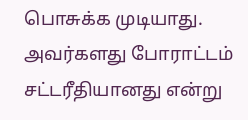பொசுக்க முடியாது. அவர்களது போராட்டம் சட்டரீதியானது என்று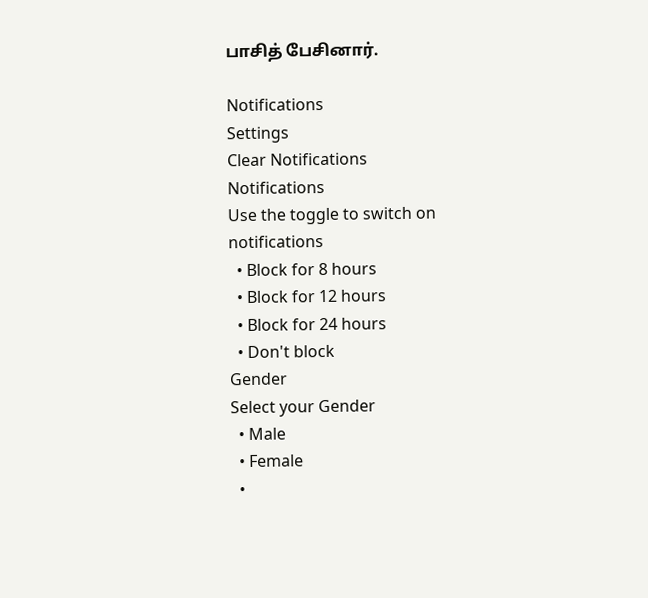பாசித் பேசினார்.

Notifications
Settings
Clear Notifications
Notifications
Use the toggle to switch on notifications
  • Block for 8 hours
  • Block for 12 hours
  • Block for 24 hours
  • Don't block
Gender
Select your Gender
  • Male
  • Female
  •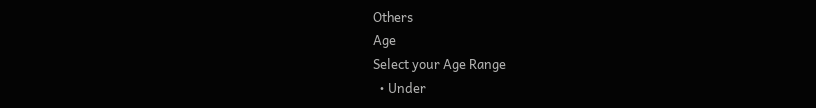Others
Age
Select your Age Range
  • Under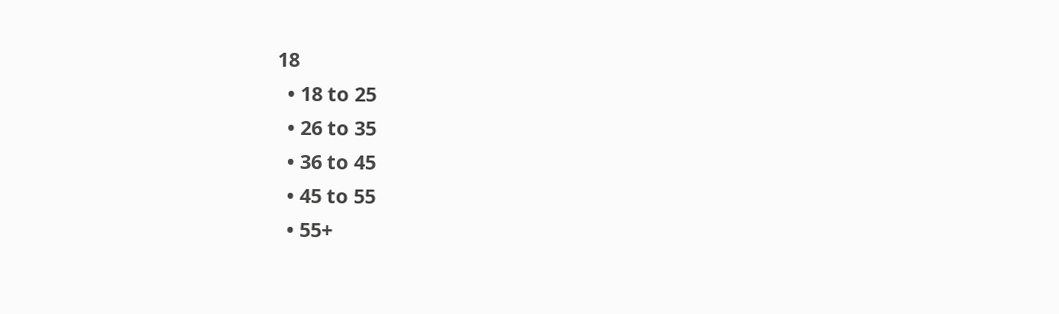18
  • 18 to 25
  • 26 to 35
  • 36 to 45
  • 45 to 55
  • 55+